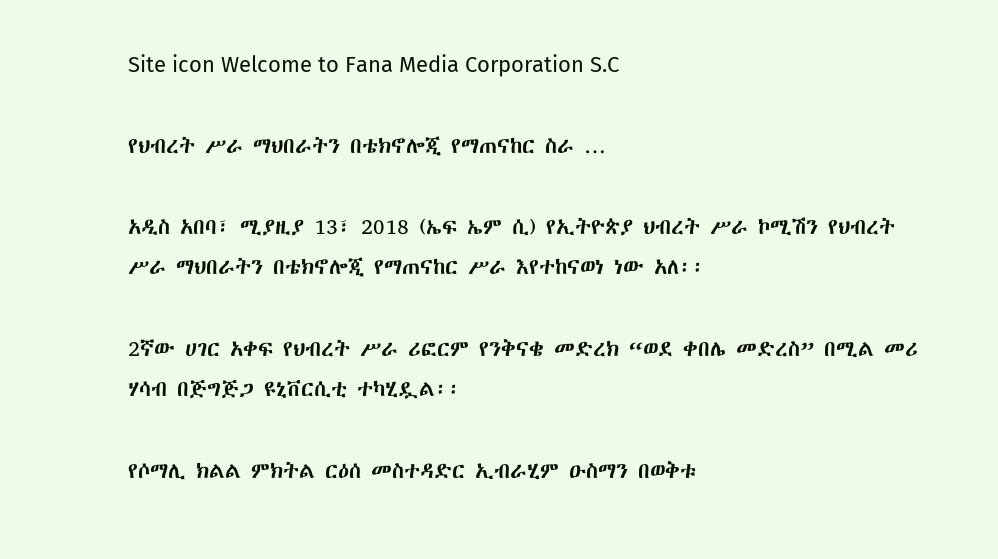Site icon Welcome to Fana Media Corporation S.C

የህብረት ሥራ ማህበራትን በቴክኖሎጂ የማጠናከር ስራ …

አዲስ አበባ፣ ሚያዚያ 13፣ 2018 (ኤፍ ኤም ሲ) የኢትዮጵያ ህብረት ሥራ ኮሚሽን የህብረት ሥራ ማህበራትን በቴክኖሎጂ የማጠናከር ሥራ እየተከናወነ ነው አለ፡፡

2ኛው ሀገር አቀፍ የህብረት ሥራ ሪፎርም የንቅናቄ መድረክ “ወደ ቀበሌ መድረስ” በሚል መሪ ሃሳብ በጅግጅጋ ዩኒቨርሲቲ ተካሂዷል፡፡

የሶማሊ ክልል ምክትል ርዕሰ መስተዳድር ኢብራሂም ዑስማን በወቅቱ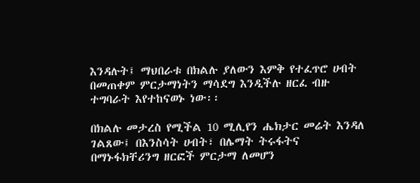እንዳሉት፤ ማህበራቱ በክልሉ ያለውን እምቅ የተፈጥሮ ሀብት በመጠቀም ምርታማነትን ማሳደግ እንዲችሉ ዘርፈ ብዙ ተግባራት እየተከናወኑ ነው፡፡

በክልሉ መታረስ የሚችል 10 ሚሊየን ሔክታር መሬት እንዳለ ገልጸው፤ በእንስሳት ሀብት፣ በሌማት ትሩፋትና በማኑፋክቸሪንግ ዘርፎች ምርታማ ለመሆን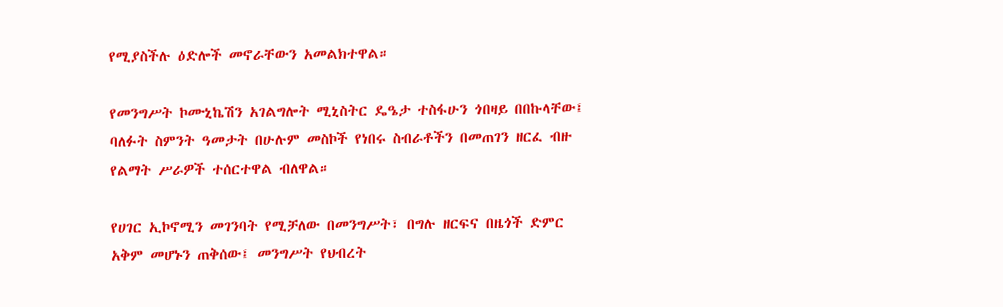የሚያስችሉ ዕድሎች መኖራቸውን አመልክተዋል።

የመንግሥት ኮሙኒኬሽን አገልግሎት ሚኒስትር ዴዔታ ተስፋሁን ጎበዛይ በበኩላቸው፤ ባለፉት ስምንት ዓመታት በሁሉም መስኮች የነበሩ ስብራቶችን በመጠገን ዘርፈ ብዙ የልማት ሥራዎች ተሰርተዋል ብለዋል።

የሀገር ኢኮኖሚን መገንባት የሚቻለው በመንግሥት፣ በግሉ ዘርፍና በዜጎች ድምር አቅም መሆኑን ጠቅሰው፤ መንግሥት የህብረት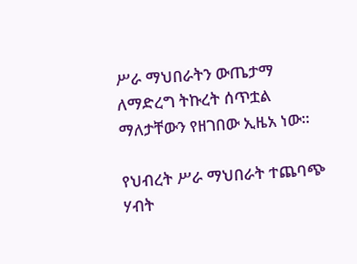ሥራ ማህበራትን ውጤታማ ለማድረግ ትኩረት ሰጥቷል ማለታቸውን የዘገበው ኢዜአ ነው፡፡

የህብረት ሥራ ማህበራት ተጨባጭ ሃብት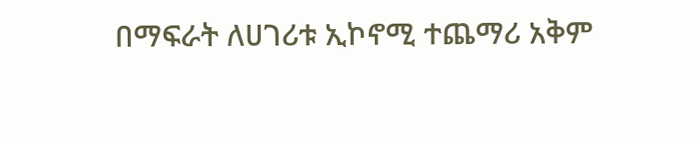በማፍራት ለሀገሪቱ ኢኮኖሚ ተጨማሪ አቅም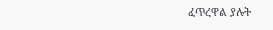ፈጥረዋል ያሉት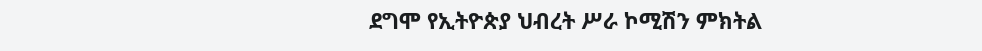ደግሞ የኢትዮጵያ ህብረት ሥራ ኮሚሽን ምክትል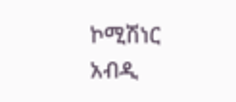ኮሚሽነር አብዲ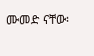ሙመድ ናቸው፡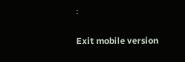፡

Exit mobile version